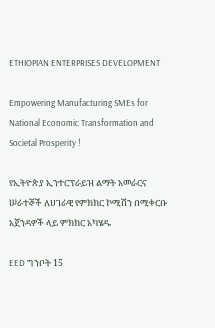ETHIOPIAN ENTERPRISES DEVELOPMENT

Empowering Manufacturing SMEs for National Economic Transformation and Societal Prosperity !

የኢትዮጵያ ኢንተርፕራይዝ ልማት አመራርና ሠራተኞች ለሀገራዊ የምክክር ኮሚሽን በሚቀርቡ አጀንዳዎች ላይ ምክክር አካሄዱ

EED ግንቦት 15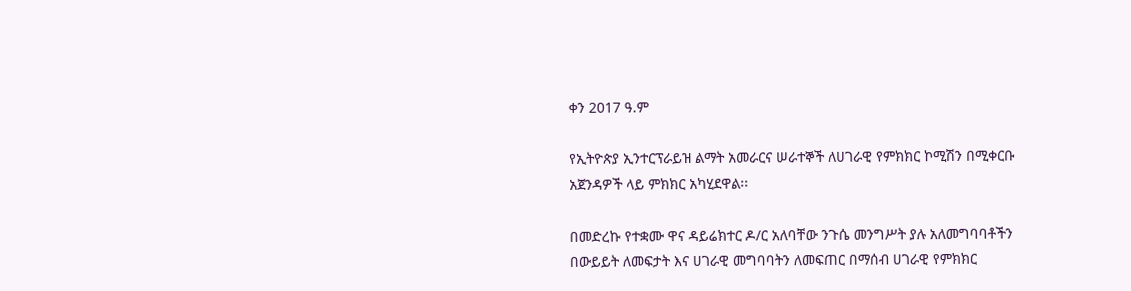ቀን 2017 ዓ.ም

የኢትዮጵያ ኢንተርፕራይዝ ልማት አመራርና ሠራተኞች ለሀገራዊ የምክክር ኮሚሽን በሚቀርቡ አጀንዳዎች ላይ ምክክር አካሂደዋል፡፡

በመድረኩ የተቋሙ ዋና ዳይሬክተር ዶ/ር አለባቸው ንጉሴ መንግሥት ያሉ አለመግባባቶችን በውይይት ለመፍታት እና ሀገራዊ መግባባትን ለመፍጠር በማሰብ ሀገራዊ የምክክር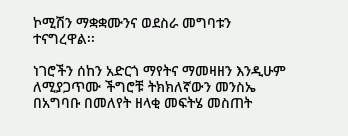ኮሚሽን ማቋቋሙንና ወደስራ መግባቱን ተናግረዋል፡፡

ነገሮችን ሰከን አድርጎ ማየትና ማመዛዘን እንዲሁም ለሚያጋጥሙ ችግሮቹ ትክክለኛውን መንስኤ  በአግባቡ በመለየት ዘላቂ መፍትሄ መስጠት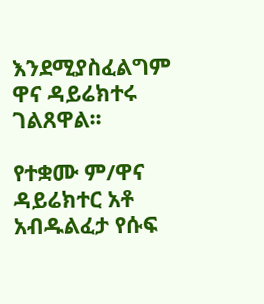እንደሚያስፈልግም ዋና ዳይሬክተሩ ገልጸዋል፡፡

የተቋሙ ም/ዋና ዳይሬክተር አቶ አብዱልፈታ የሱፍ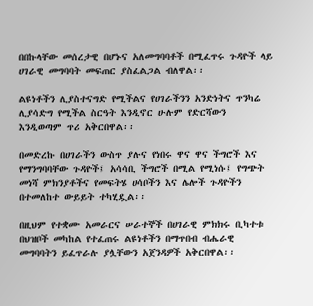በበኩላቸው መሰረታዊ በሆኑና አለመግባባቶች በሚፈጥሩ ጉዳዮች ላይ ሀገራዊ መግባባት መፍጠር ያስፈልጋል ብለዋል፡፡

ልዩነቶችን ሊያስተናግድ የሚችልና የሀገራችንን አንድነትና ጥንካሬ ሊያሳድግ የሚችል ስርዓት እንዲኖር ሁሉም የድርሻውን እንዲወጣም ጥሪ አቅርበዋል፡፡

በመድረኩ በሀገራችን ውስጥ ያሉና የነበሩ ዋና ዋና ችግሮች እና የማንግባባቸው ጉዳዮች፤ አሳሳቢ ችግሮች በሚል የሚነሱ፤ የግጭት መነሻ ምክንያቶችና የመፍትሄ ሀሳቦችን እና ሌሎች ጉዳዮችን በተመለከተ ውይይት ተካሂዷል፡፡

በዚህም የተቋሙ አመራርና ሠራተኞች በሀገራዊ ምክክሩ ቢካተቱ በህዝቦች መካከል የተፈጠሩ ልዩነቶችን በማጥበብ ብሔራዊ መግባባትን ይፈጥራሉ ያሏቸውን አጀንዳዎች አቅርበዋል፡፡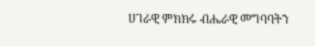ሀገራዊ ምክክሩ ብሔራዊ መግባባትን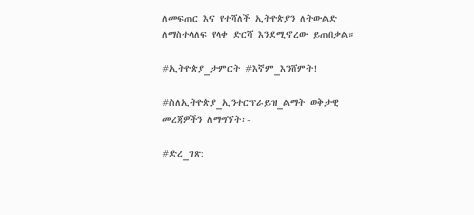ለመፍጠር እና የተሻለች ኢትዮጵያን ለትውልድ ለማስተላለፍ የላቀ ድርሻ እንደሚኖረው ይጠበቃል።

#ኢትዮጵያ_ታምርት #እኛም_እንሸምት!

#ስለኢትዮጵያ_ኢንተርፕራይዝ_ልማት ወቅታዊ መረጃዎችን ለማግኘት፡-

#ድረ_ገጽ: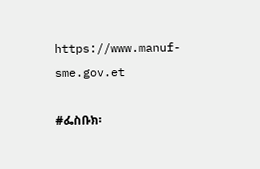https://www.manuf-sme.gov.et

#ፌስቡክ፡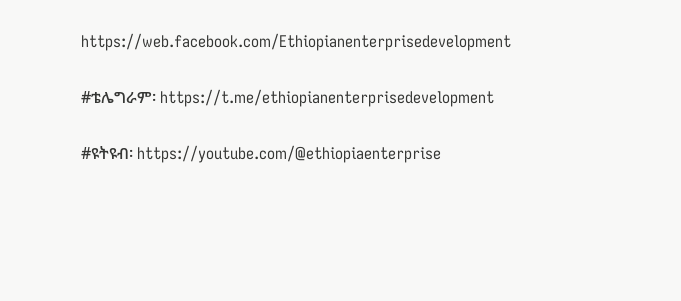https://web.facebook.com/Ethiopianenterprisedevelopment

#ቴሌግራም፡ https://t.me/ethiopianenterprisedevelopment

#ዩትዩብ፡ https://youtube.com/@ethiopiaenterprise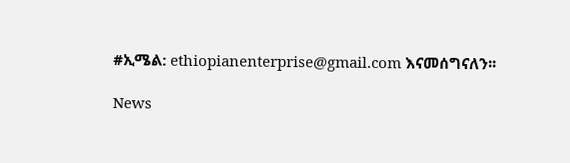#ኢሜል: ethiopianenterprise@gmail.com እናመሰግናለን፡፡

News